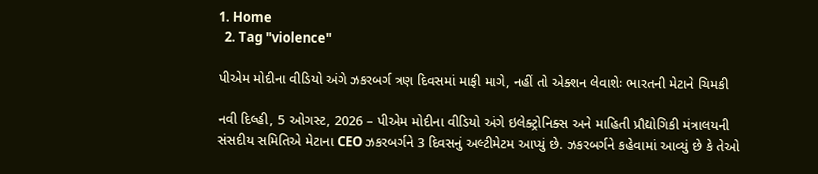1. Home
  2. Tag "violence"

પીએમ મોદીના વીડિયો અંગે ઝકરબર્ગ ત્રણ દિવસમાં માફી માગે, નહીં તો એક્શન લેવાશેઃ ભારતની મેટાને ચિમકી

નવી દિલ્હી, 5 ઓગસ્ટ, 2026 – પીએમ મોદીના વીડિયો અંગે ઇલેક્ટ્રોનિક્સ અને માહિતી પ્રૌદ્યોગિકી મંત્રાલયની સંસદીય સમિતિએ મેટાના CEO ઝકરબર્ગને 3 દિવસનું અલ્ટીમેટમ આપ્યું છે. ઝકરબર્ગને કહેવામાં આવ્યું છે કે તેઓ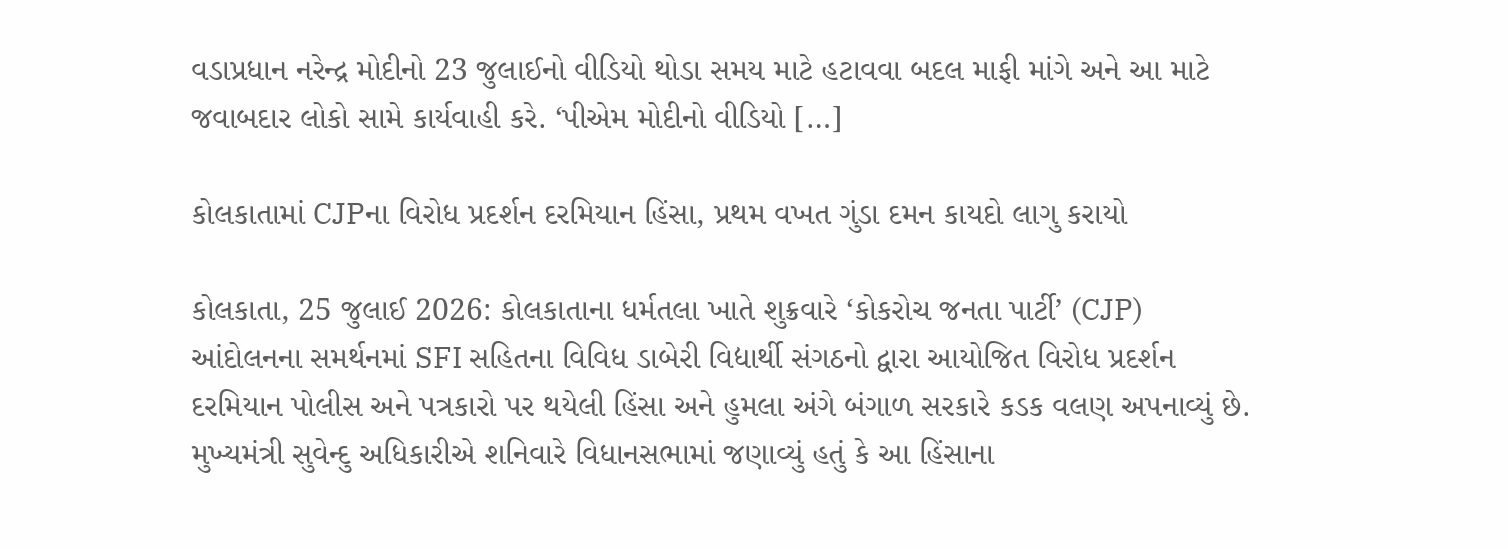વડાપ્રધાન નરેન્દ્ર મોદીનો 23 જુલાઈનો વીડિયો થોડા સમય માટે હટાવવા બદલ માફી માંગે અને આ માટે જવાબદાર લોકો સામે કાર્યવાહી કરે. ‘પીએમ મોદીનો વીડિયો […]

કોલકાતામાં CJPના વિરોધ પ્રદર્શન દરમિયાન હિંસા, પ્રથમ વખત ગુંડા દમન કાયદો લાગુ કરાયો

કોલકાતા, 25 જુલાઈ 2026: કોલકાતાના ધર્મતલા ખાતે શુક્રવારે ‘કોકરોચ જનતા પાર્ટી’ (CJP) આંદોલનના સમર્થનમાં SFI સહિતના વિવિધ ડાબેરી વિદ્યાર્થી સંગઠનો દ્વારા આયોજિત વિરોધ પ્રદર્શન દરમિયાન પોલીસ અને પત્રકારો પર થયેલી હિંસા અને હુમલા અંગે બંગાળ સરકારે કડક વલણ અપનાવ્યું છે. મુખ્યમંત્રી સુવેન્દુ અધિકારીએ શનિવારે વિધાનસભામાં જણાવ્યું હતું કે આ હિંસાના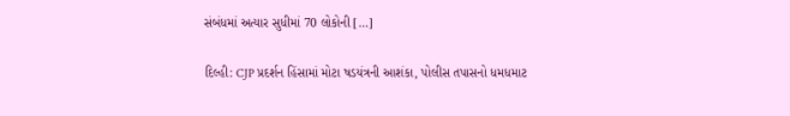સંબંધમાં અત્યાર સુધીમાં 70 લોકોની […]

દિલ્હી: CJP પ્રદર્શન હિંસામાં મોટા ષડયંત્રની આશંકા, પોલીસ તપાસનો ધમધમાટ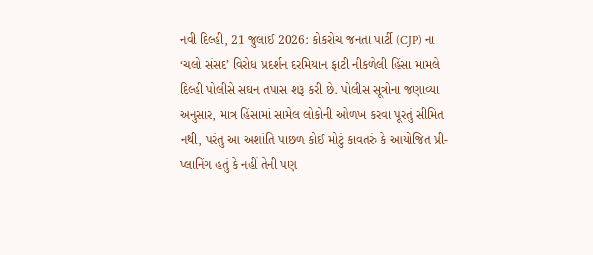નવી દિલ્હી, 21 જુલાઈ 2026: કોકરોચ જનતા પાર્ટી (CJP) ના ‘ચલો સંસદ’ વિરોધ પ્રદર્શન દરમિયાન ફાટી નીકળેલી હિંસા મામલે દિલ્હી પોલીસે સઘન તપાસ શરૂ કરી છે. પોલીસ સૂત્રોના જણાવ્યા અનુસાર, માત્ર હિંસામાં સામેલ લોકોની ઓળખ કરવા પૂરતું સીમિત નથી, પરંતુ આ અશાંતિ પાછળ કોઈ મોટું કાવતરું કે આયોજિત પ્રી-પ્લાનિંગ હતું કે નહીં તેની પણ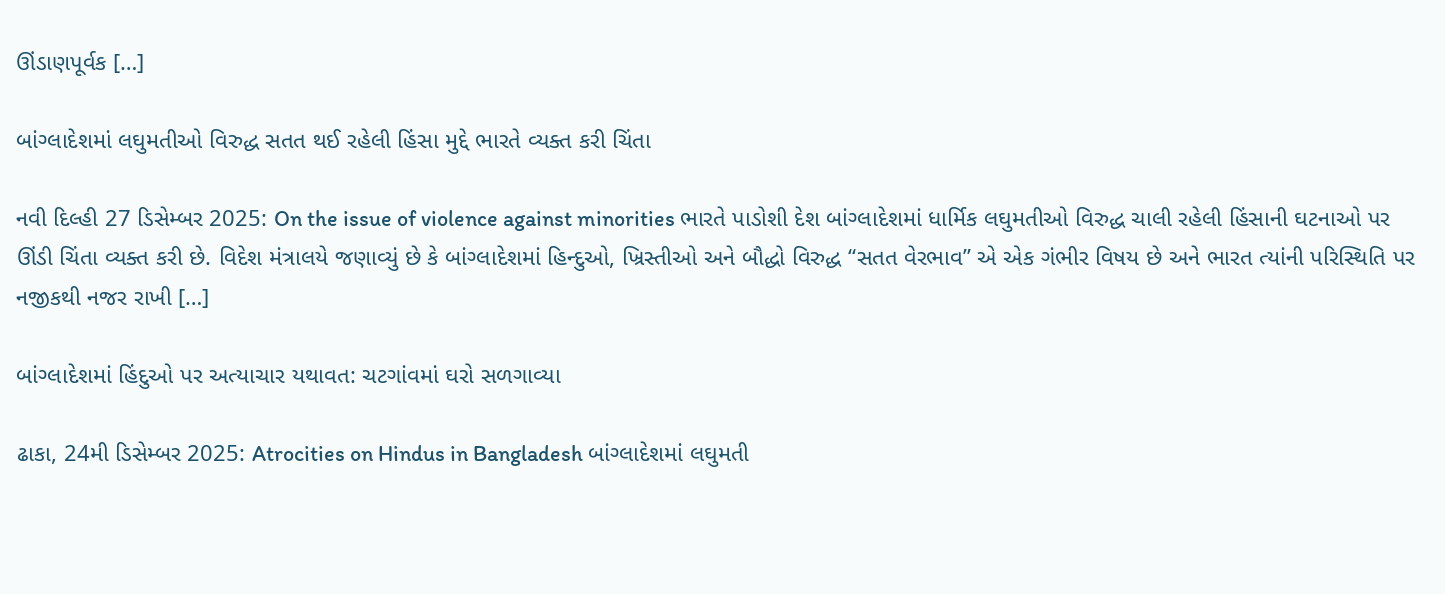ઊંડાણપૂર્વક […]

બાંગ્લાદેશમાં લઘુમતીઓ વિરુદ્ધ સતત થઈ રહેલી હિંસા મુદ્દે ભારતે વ્યક્ત કરી ચિંતા

નવી દિલ્હી 27 ડિસેમ્બર 2025: On the issue of violence against minorities ભારતે પાડોશી દેશ બાંગ્લાદેશમાં ધાર્મિક લઘુમતીઓ વિરુદ્ધ ચાલી રહેલી હિંસાની ઘટનાઓ પર ઊંડી ચિંતા વ્યક્ત કરી છે. વિદેશ મંત્રાલયે જણાવ્યું છે કે બાંગ્લાદેશમાં હિન્દુઓ, ખ્રિસ્તીઓ અને બૌદ્ધો વિરુદ્ધ “સતત વેરભાવ” એ એક ગંભીર વિષય છે અને ભારત ત્યાંની પરિસ્થિતિ પર નજીકથી નજર રાખી […]

બાંગ્લાદેશમાં હિંદુઓ પર અત્યાચાર યથાવત: ચટગાંવમાં ઘરો સળગાવ્યા

ઢાકા, 24મી ડિસેમ્બર 2025: Atrocities on Hindus in Bangladesh બાંગ્લાદેશમાં લઘુમતી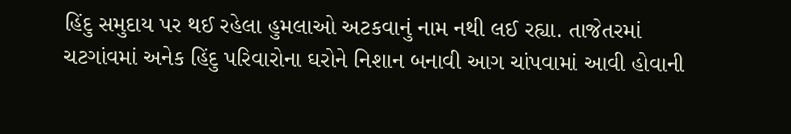હિંદુ સમુદાય પર થઈ રહેલા હુમલાઓ અટકવાનું નામ નથી લઈ રહ્યા. તાજેતરમાં ચટગાંવમાં અનેક હિંદુ પરિવારોના ઘરોને નિશાન બનાવી આગ ચાંપવામાં આવી હોવાની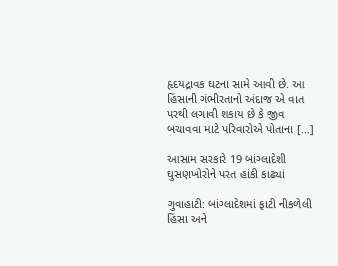હૃદયદ્રાવક ઘટના સામે આવી છે. આ હિંસાની ગંભીરતાનો અંદાજ એ વાત પરથી લગાવી શકાય છે કે જીવ બચાવવા માટે પરિવારોએ પોતાના […]

આસામ સરકારે 19 બાંગ્લાદેશી ઘુસણખોરોને પરત હાંકી કાઢ્યાં

ગુવાહાટી: બાંગ્લાદેશમાં ફાટી નીકળેલી હિંસા અને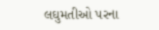લઘુમતીઓ પરના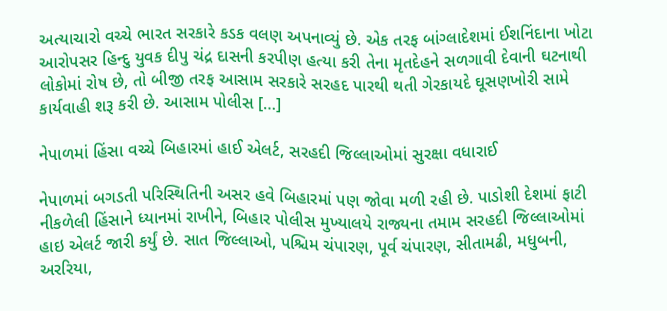અત્યાચારો વચ્ચે ભારત સરકારે કડક વલણ અપનાવ્યું છે. એક તરફ બાંગ્લાદેશમાં ઈશનિંદાના ખોટા આરોપસર હિન્દુ યુવક દીપુ ચંદ્ર દાસની કરપીણ હત્યા કરી તેના મૃતદેહને સળગાવી દેવાની ઘટનાથી લોકોમાં રોષ છે, તો બીજી તરફ આસામ સરકારે સરહદ પારથી થતી ગેરકાયદે ઘૂસણખોરી સામે કાર્યવાહી શરૂ કરી છે. આસામ પોલીસ […]

નેપાળમાં હિંસા વચ્ચે બિહારમાં હાઈ એલર્ટ, સરહદી જિલ્લાઓમાં સુરક્ષા વધારાઈ

નેપાળમાં બગડતી પરિસ્થિતિની અસર હવે બિહારમાં પણ જોવા મળી રહી છે. પાડોશી દેશમાં ફાટી નીકળેલી હિંસાને ધ્યાનમાં રાખીને, બિહાર પોલીસ મુખ્યાલયે રાજ્યના તમામ સરહદી જિલ્લાઓમાં હાઇ એલર્ટ જારી કર્યું છે. સાત જિલ્લાઓ, પશ્ચિમ ચંપારણ, પૂર્વ ચંપારણ, સીતામઢી, મધુબની, અરરિયા,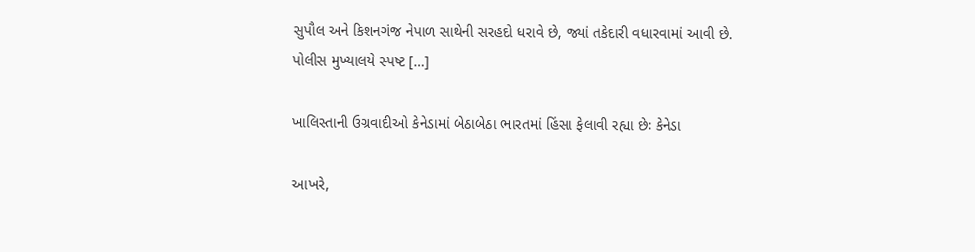સુપૌલ અને કિશનગંજ નેપાળ સાથેની સરહદો ધરાવે છે, જ્યાં તકેદારી વધારવામાં આવી છે. પોલીસ મુખ્યાલયે સ્પષ્ટ […]

ખાલિસ્તાની ઉગ્રવાદીઓ કેનેડામાં બેઠાબેઠા ભારતમાં હિંસા ફેલાવી રહ્યા છેઃ કેનેડા

આખરે,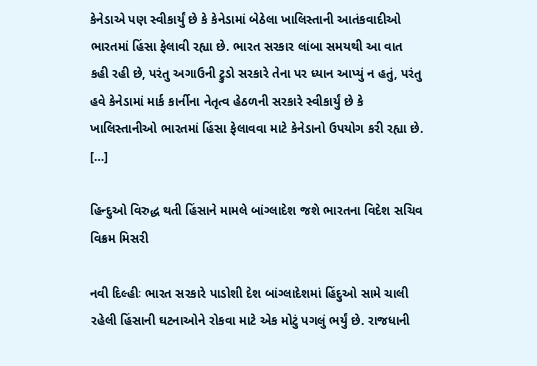કેનેડાએ પણ સ્વીકાર્યું છે કે કેનેડામાં બેઠેલા ખાલિસ્તાની આતંકવાદીઓ ભારતમાં હિંસા ફેલાવી રહ્યા છે. ભારત સરકાર લાંબા સમયથી આ વાત કહી રહી છે, પરંતુ અગાઉની ટ્રુડો સરકારે તેના પર ધ્યાન આપ્યું ન હતું, પરંતુ હવે કેનેડામાં માર્ક કાર્નીના નેતૃત્વ હેઠળની સરકારે સ્વીકાર્યું છે કે ખાલિસ્તાનીઓ ભારતમાં હિંસા ફેલાવવા માટે કેનેડાનો ઉપયોગ કરી રહ્યા છે. […]

હિન્દુઓ વિરુદ્ધ થતી હિંસાને મામલે બાંગ્લાદેશ જશે ભારતના વિદેશ સચિવ વિક્રમ મિસરી

નવી દિલ્હીઃ ભારત સરકારે પાડોશી દેશ બાંગ્લાદેશમાં હિંદુઓ સામે ચાલી રહેલી હિંસાની ઘટનાઓને રોકવા માટે એક મોટું પગલું ભર્યું છે. રાજધાની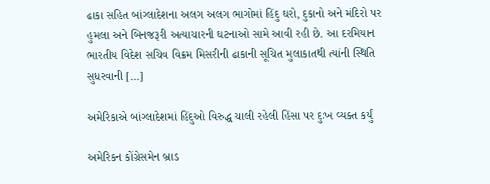ઢાકા સહિત બાંગ્લાદેશના અલગ અલગ ભાગોમાં હિંદુ ઘરો, દુકાનો અને મંદિરો પર હુમલા અને બિનજરૂરી અત્યાચારની ઘટનાઓ સામે આવી રહી છે. આ દરમિયાન ભારતીય વિદેશ સચિવ વિક્રમ મિસરીની ઢાકાની સૂચિત મુલાકાતથી ત્યાંની સ્થિતિ સુધરવાની […]

અમેરિકાએ બાંગ્લાદેશમાં હિંદુઓ વિરુદ્ધ ચાલી રહેલી હિંસા પર દુઃખ વ્યક્ત કર્યું

અમેરિકન કોંગ્રેસમેન બ્રાડ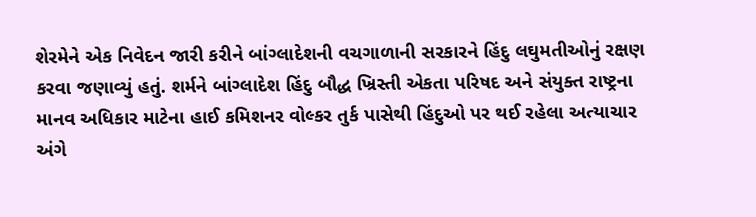શેરમેને એક નિવેદન જારી કરીને બાંગ્લાદેશની વચગાળાની સરકારને હિંદુ લઘુમતીઓનું રક્ષણ કરવા જણાવ્યું હતું. શર્મને બાંગ્લાદેશ હિંદુ બૌદ્ધ ખ્રિસ્તી એકતા પરિષદ અને સંયુક્ત રાષ્ટ્રના માનવ અધિકાર માટેના હાઈ કમિશનર વોલ્કર તુર્ક પાસેથી હિંદુઓ પર થઈ રહેલા અત્યાચાર અંગે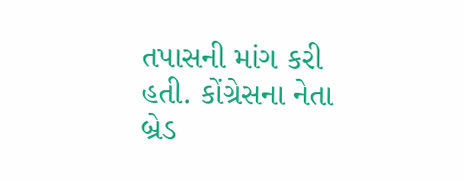તપાસની માંગ કરી હતી. કોંગ્રેસના નેતા બ્રેડ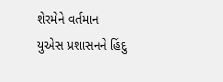શેરમેને વર્તમાન યુએસ પ્રશાસનને હિંદુ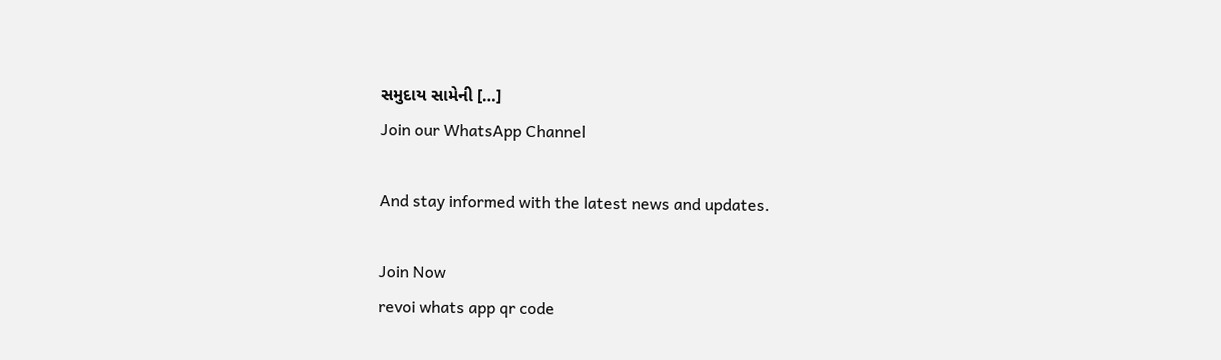સમુદાય સામેની […]
Join our WhatsApp Channel

And stay informed with the latest news and updates.

Join Now
revoi whats app qr code